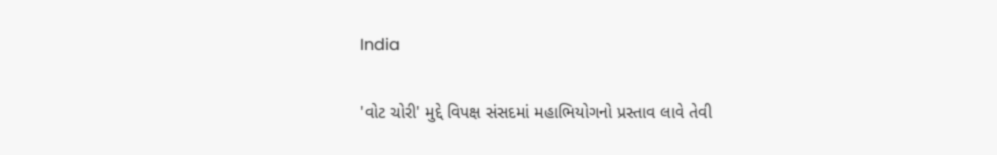India

'વોટ ચોરી' મુદ્દે વિપક્ષ સંસદમાં મહાભિયોગનો પ્રસ્તાવ લાવે તેવી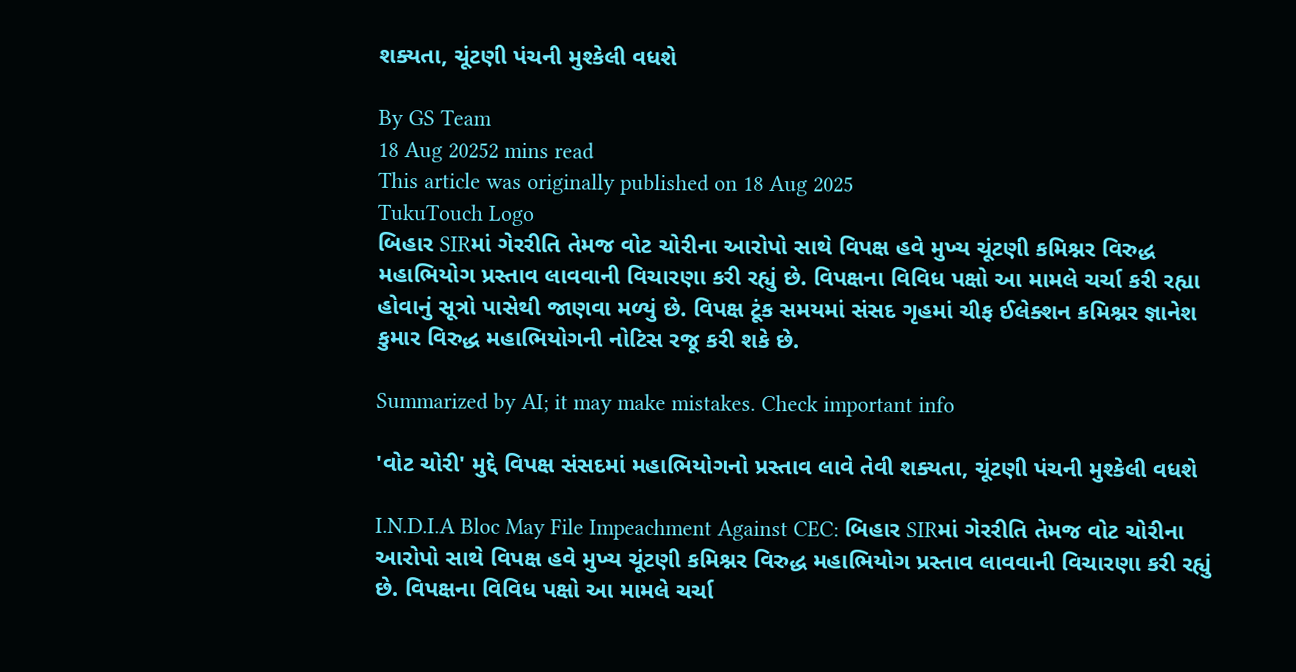શક્યતા, ચૂંટણી પંચની મુશ્કેલી વધશે

By GS Team
18 Aug 20252 mins read
This article was originally published on 18 Aug 2025
TukuTouch Logo
બિહાર SIRમાં ગેરરીતિ તેમજ વોટ ચોરીના આરોપો સાથે વિપક્ષ હવે મુખ્ય ચૂંટણી કમિશ્નર વિરુદ્ધ મહાભિયોગ પ્રસ્તાવ લાવવાની વિચારણા કરી રહ્યું છે. વિપક્ષના વિવિધ પક્ષો આ મામલે ચર્ચા કરી રહ્યા હોવાનું સૂત્રો પાસેથી જાણવા મળ્યું છે. વિપક્ષ ટૂંક સમયમાં સંસદ ગૃહમાં ચીફ ઈલેક્શન કમિશ્નર જ્ઞાનેશ કુમાર વિરુદ્ધ મહાભિયોગની નોટિસ રજૂ કરી શકે છે.

Summarized by AI; it may make mistakes. Check important info

'વોટ ચોરી' મુદ્દે વિપક્ષ સંસદમાં મહાભિયોગનો પ્રસ્તાવ લાવે તેવી શક્યતા, ચૂંટણી પંચની મુશ્કેલી વધશે

I.N.D.I.A Bloc May File Impeachment Against CEC: બિહાર SIRમાં ગેરરીતિ તેમજ વોટ ચોરીના આરોપો સાથે વિપક્ષ હવે મુખ્ય ચૂંટણી કમિશ્નર વિરુદ્ધ મહાભિયોગ પ્રસ્તાવ લાવવાની વિચારણા કરી રહ્યું છે. વિપક્ષના વિવિધ પક્ષો આ મામલે ચર્ચા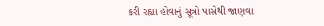કરી રહ્યા હોવાનું સૂત્રો પાસેથી જાણવા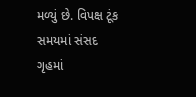મળ્યું છે. વિપક્ષ ટૂંક સમયમાં સંસદ ગૃહમાં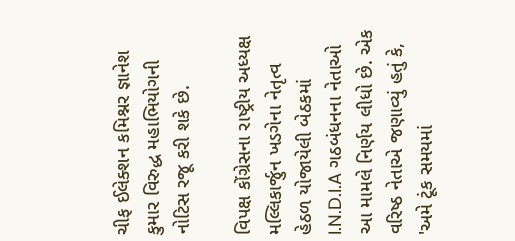ચીફ ઈલેક્શન કમિશ્નર જ્ઞાનેશ કુમાર વિરુદ્ધ મહાભિયોગની નોટિસ રજૂ કરી શકે છે.

વિપક્ષ કોંગ્રેસના રાષ્ટ્રીય અધ્યક્ષ મલ્લિકાર્જુન ખડગેના નેતૃત્વ હેઠળ યોજાયેલી બેઠકમાં I.N.D.I.A ગઠબંધનના નેતાઓ આ મામલે નિર્ણય લીધો છે. એક વરિષ્ઠ નેતાએ જણાવ્યું હતું કે, 'અમે ટૂંક સમયમાં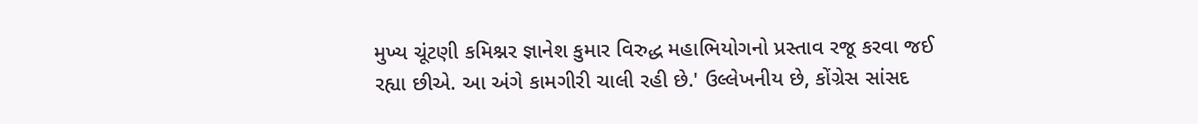મુખ્ય ચૂંટણી કમિશ્નર જ્ઞાનેશ કુમાર વિરુદ્ધ મહાભિયોગનો પ્રસ્તાવ રજૂ કરવા જઈ રહ્યા છીએ. આ અંગે કામગીરી ચાલી રહી છે.' ઉલ્લેખનીય છે, કોંગ્રેસ સાંસદ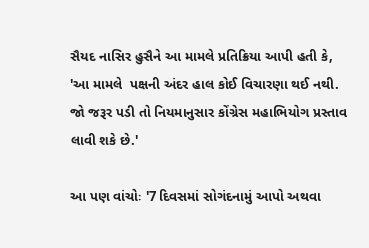સૈયદ નાસિર હુસૈને આ મામલે પ્રતિક્રિયા આપી હતી કે, 'આ મામલે  પક્ષની અંદર હાલ કોઈ વિચારણા થઈ નથી. જો જરૂર પડી તો નિયમાનુસાર કોંગ્રેસ મહાભિયોગ પ્રસ્તાવ લાવી શકે છે.'

આ પણ વાંચોઃ '7 દિવસમાં સોગંદનામું આપો અથવા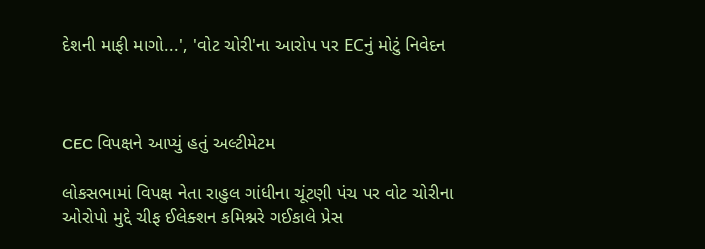દેશની માફી માગો...', 'વોટ ચોરી'ના આરોપ પર ECનું મોટું નિવેદન



CEC વિપક્ષને આપ્યું હતું અલ્ટીમેટમ

લોકસભામાં વિપક્ષ નેતા રાહુલ ગાંધીના ચૂંટણી પંચ પર વોટ ચોરીના ઓરોપો મુદ્દે ચીફ ઈલેક્શન કમિશ્નરે ગઈકાલે પ્રેસ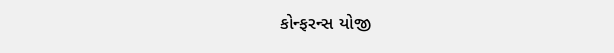કોન્ફરન્સ યોજી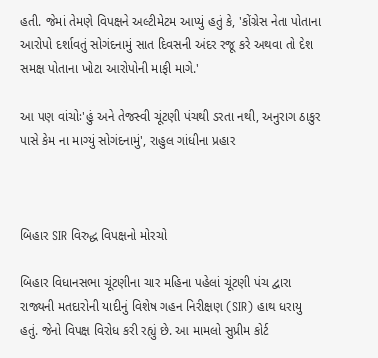હતી. જેમાં તેમણે વિપક્ષને અલ્ટીમેટમ આપ્યું હતું કે, 'કોંગ્રેસ નેતા પોતાના આરોપો દર્શાવતું સોગંદનામું સાત દિવસની અંદર રજૂ કરે અથવા તો દેશ સમક્ષ પોતાના ખોટા આરોપોની માફી માગે.'

આ પણ વાંચોઃ'હું અને તેજસ્વી ચૂંટણી પંચથી ડરતા નથી, અનુરાગ ઠાકુર પાસે કેમ ના માગ્યું સોગંદનામું', રાહુલ ગાંધીના પ્રહાર



બિહાર SIR વિરુદ્ધ વિપક્ષનો મોરચો

બિહાર વિધાનસભા ચૂંટણીના ચાર મહિના પહેલાં ચૂંટણી પંચ દ્વારા રાજ્યની મતદારોની યાદીનું વિશેષ ગહન નિરીક્ષણ (SIR) હાથ ધરાયુ હતું. જેનો વિપક્ષ વિરોધ કરી રહ્યું છે. આ મામલો સુપ્રીમ કોર્ટ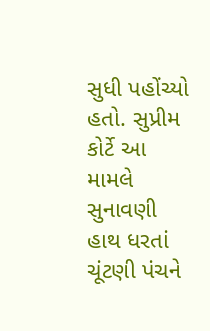સુધી પહોંચ્યો હતો. સુપ્રીમ કોર્ટે આ મામલે સુનાવણી હાથ ધરતાં ચૂંટણી પંચને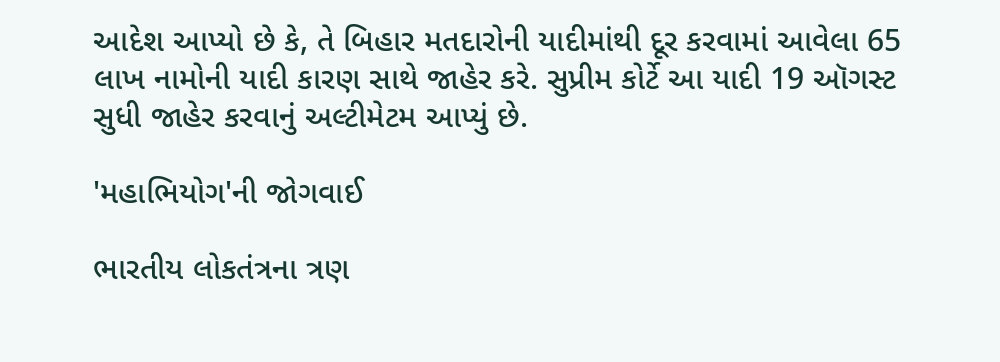આદેશ આપ્યો છે કે, તે બિહાર મતદારોની યાદીમાંથી દૂર કરવામાં આવેલા 65 લાખ નામોની યાદી કારણ સાથે જાહેર કરે. સુપ્રીમ કોર્ટે આ યાદી 19 ઑગસ્ટ સુધી જાહેર કરવાનું અલ્ટીમેટમ આપ્યું છે.

'મહાભિયોગ'ની જોગવાઈ

ભારતીય લોકતંત્રના ત્રણ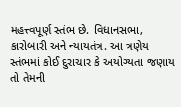મહત્ત્વપૂર્ણ સ્તંભ છે. વિધાનસભા, કારોબારી અને ન્યાયતંત્ર. આ ત્રણેય સ્તંભમાં કોઈ દુરાચાર કે અયોગ્યતા જણાય તો તેમની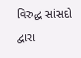વિરુદ્ધ સાંસદો દ્વારા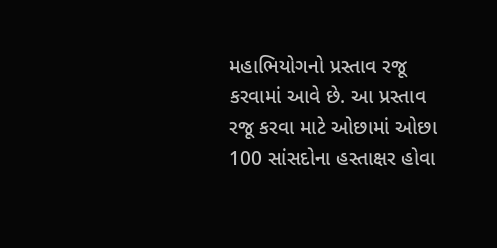મહાભિયોગનો પ્રસ્તાવ રજૂ કરવામાં આવે છે. આ પ્રસ્તાવ રજૂ કરવા માટે ઓછામાં ઓછા 100 સાંસદોના હસ્તાક્ષર હોવા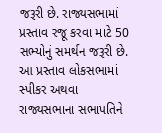જરૂરી છે. રાજ્યસભામાં પ્રસ્તાવ રજૂ કરવા માટે 50 સભ્યોનું સમર્થન જરૂરી છે. આ પ્રસ્તાવ લોકસભામાં સ્પીકર અથવા રાજ્યસભાના સભાપતિને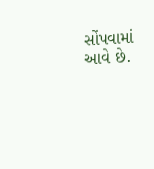સોંપવામાં આવે છે.